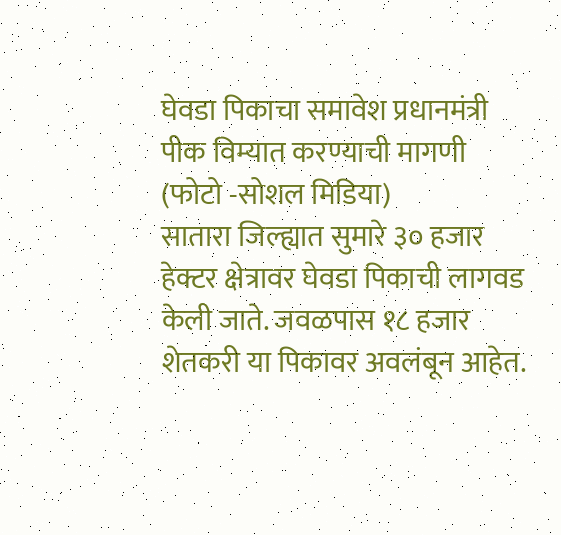घेवडा पिकाचा समावेश प्रधानमंत्री पीक विम्यात करण्याची मागणी (फोटो -सोशल मिडिया)
सातारा जिल्ह्यात सुमारे ३० हजार हेक्टर क्षेत्रावर घेवडा पिकाची लागवड केली जाते. जवळपास १८ हजार शेतकरी या पिकावर अवलंबून आहेत.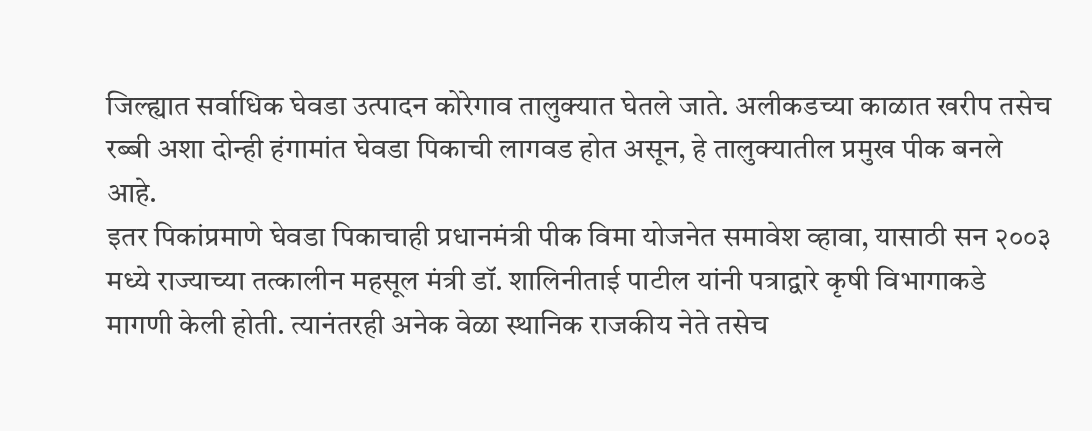जिल्ह्यात सर्वाधिक घेवडा उत्पादन कोरेगाव तालुक्यात घेतले जाते. अलीकडच्या काळात खरीप तसेच रब्बी अशा दोन्ही हंगामांत घेवडा पिकाची लागवड होत असून, हे तालुक्यातील प्रमुख पीक बनले आहे.
इतर पिकांप्रमाणे घेवडा पिकाचाही प्रधानमंत्री पीक विमा योजनेत समावेश व्हावा, यासाठी सन २००३ मध्ये राज्याच्या तत्कालीन महसूल मंत्री डॉ. शालिनीताई पाटील यांनी पत्राद्वारे कृषी विभागाकडे मागणी केली होती. त्यानंतरही अनेक वेळा स्थानिक राजकीय नेते तसेच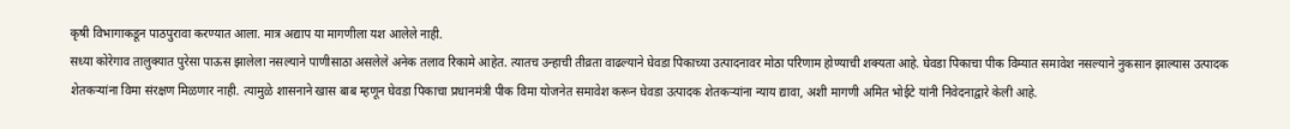कृषी विभागाकडून पाठपुरावा करण्यात आला. मात्र अद्याप या मागणीला यश आलेले नाही.
सध्या कोरेगाव तालुक्यात पुरेसा पाऊस झालेला नसल्याने पाणीसाठा असलेले अनेक तलाव रिकामे आहेत. त्यातच उन्हाची तीव्रता वाढल्याने घेवडा पिकाच्या उत्पादनावर मोठा परिणाम होण्याची शक्यता आहे. घेवडा पिकाचा पीक विम्यात समावेश नसल्याने नुकसान झाल्यास उत्पादक शेतकऱ्यांना विमा संरक्षण मिळणार नाही. त्यामुळे शासनाने खास बाब म्हणून घेवडा पिकाचा प्रधानमंत्री पीक विमा योजनेत समावेश करून घेवडा उत्पादक शेतकऱ्यांना न्याय द्यावा, अशी मागणी अमित भोईटे यांनी निवेदनाद्वारे केली आहे.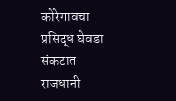कोरेगावचा प्रसिद्ध घेवडा संकटात
राजधानी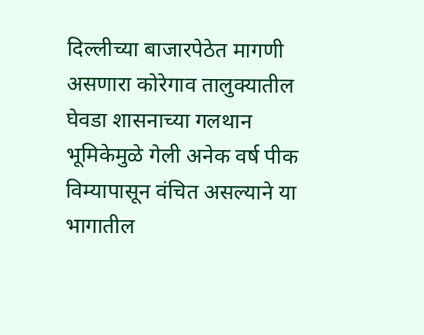दिल्लीच्या बाजारपेठेत मागणी असणारा कोरेगाव तालुक्यातील घेवडा शासनाच्या गलथान भूमिकेमुळे गेली अनेक वर्ष पीक विम्यापासून वंचित असल्याने या भागातील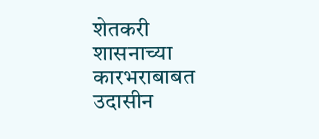शेतकरी शासनाच्या कारभराबाबत उदासीन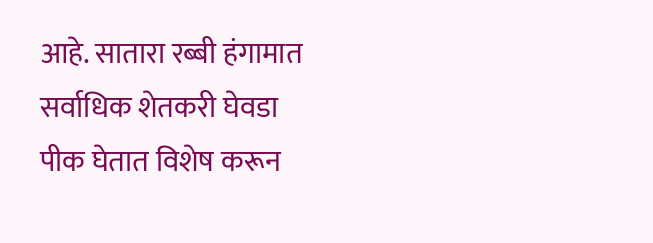आहे. सातारा रब्बी हंगामात सर्वाधिक शेतकरी घेवडा पीक घेतात विशेष करून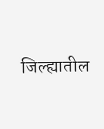जिल्ह्यातील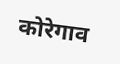कोरेगाव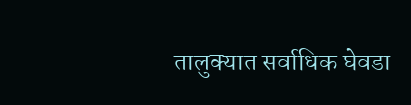तालुक्यात सर्वाधिक घेवडा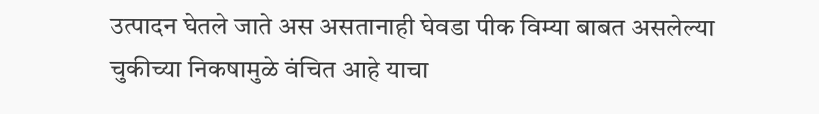उत्पादन घेतले जाते अस असतानाही घेवडा पीक विम्या बाबत असलेल्या चुकीच्या निकषामुळे वंचित आहे याचा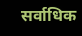सर्वाधिक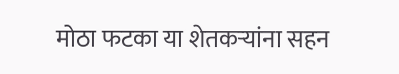मोठा फटका या शेतकऱ्यांना सहन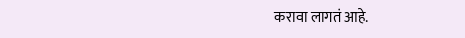करावा लागतं आहे.